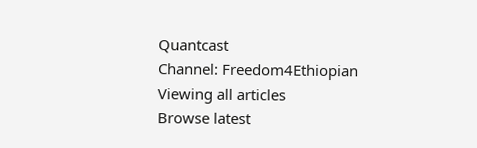Quantcast
Channel: Freedom4Ethiopian
Viewing all articles
Browse latest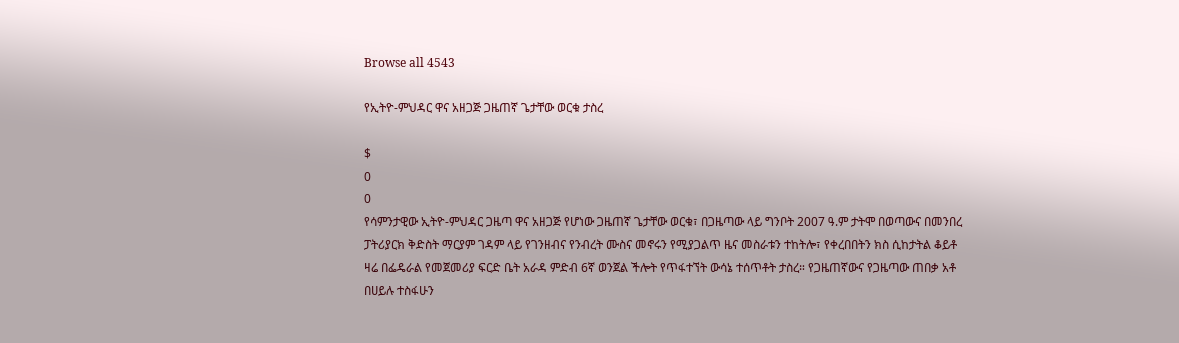Browse all 4543

የኢትዮ-ምህዳር ዋና አዘጋጅ ጋዜጠኛ ጌታቸው ወርቁ ታስረ

$
0
0
የሳምንታዊው ኢትዮ-ምህዳር ጋዜጣ ዋና አዘጋጅ የሆነው ጋዜጠኛ ጌታቸው ወርቁ፣ በጋዜጣው ላይ ግንቦት 2007 ዓ.ም ታትሞ በወጣውና በመንበረ ፓትሪያርክ ቅድስት ማርያም ገዳም ላይ የገንዘብና የንብረት ሙስና መኖሩን የሚያጋልጥ ዜና መስራቱን ተከትሎ፣ የቀረበበትን ክስ ሲከታትል ቆይቶ ዛሬ በፌዴራል የመጀመሪያ ፍርድ ቤት አራዳ ምድብ 6ኛ ወንጀል ችሎት የጥፋተኘት ውሳኔ ተሰጥቶት ታስረ። የጋዜጠኛውና የጋዜጣው ጠበቃ አቶ በሀይሉ ተስፋሁን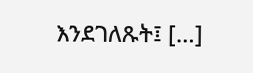እንደገለጹት፤ […]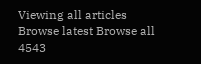Viewing all articles
Browse latest Browse all 4543